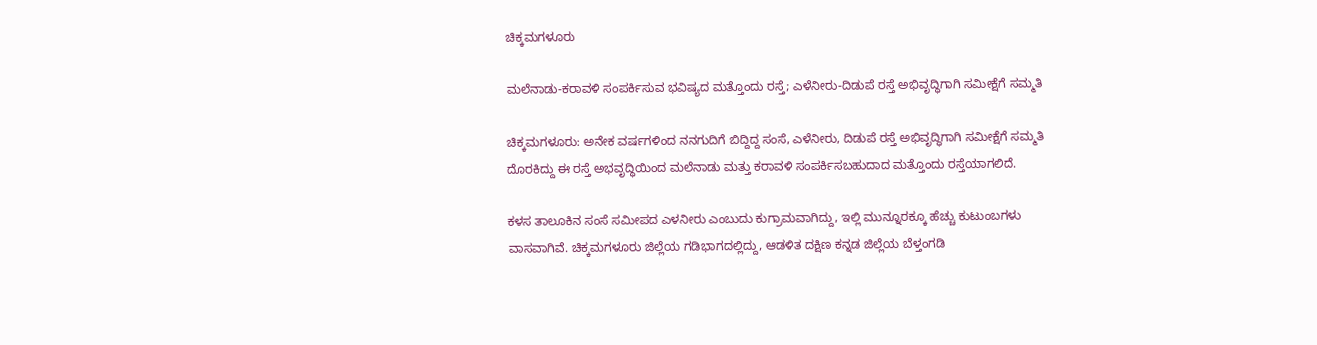ಚಿಕ್ಕಮಗಳೂರು

ಮಲೆನಾಡು-ಕರಾವಳಿ ಸಂಪರ್ಕಿಸುವ ಭವಿಷ್ಯದ ಮತ್ತೊಂದು ರಸ್ತೆ; ಎಳೆನೀರು-ದಿಡುಪೆ ರಸ್ತೆ ಅಭಿವೃದ್ಧಿಗಾಗಿ ಸಮೀಕ್ಷೆಗೆ ಸಮ್ಮತಿ

ಚಿಕ್ಕಮಗಳೂರು: ಅನೇಕ ವರ್ಷಗಳಿಂದ ನನಗುದಿಗೆ ಬಿದ್ದಿದ್ದ ಸಂಸೆ, ಎಳೆನೀರು, ದಿಡುಪೆ ರಸ್ತೆ ಅಭಿವೃದ್ಧಿಗಾಗಿ ಸಮೀಕ್ಷೆಗೆ ಸಮ್ಮತಿ ದೊರಕಿದ್ದು ಈ ರಸ್ತೆ ಅಭವೃದ್ಧಿಯಿಂದ ಮಲೆನಾಡು ಮತ್ತು ಕರಾವಳಿ ಸಂಪರ್ಕಿಸಬಹುದಾದ ಮತ್ತೊಂದು ರಸ್ತೆಯಾಗಲಿದೆ.

ಕಳಸ ತಾಲೂಕಿನ ಸಂಸೆ ಸಮೀಪದ ಎಳನೀರು ಎಂಬುದು ಕುಗ್ರಾಮವಾಗಿದ್ದು, ಇಲ್ಲಿ ಮುನ್ನೂರಕ್ಕೂ ಹೆಚ್ಚು ಕುಟುಂಬಗಳು ವಾಸವಾಗಿವೆ. ಚಿಕ್ಕಮಗಳೂರು ಜಿಲ್ಲೆಯ ಗಡಿಭಾಗದಲ್ಲಿದ್ದು, ಆಡಳಿತ ದಕ್ಷಿಣ ಕನ್ನಡ ಜಿಲ್ಲೆಯ ಬೆಳ್ತಂಗಡಿ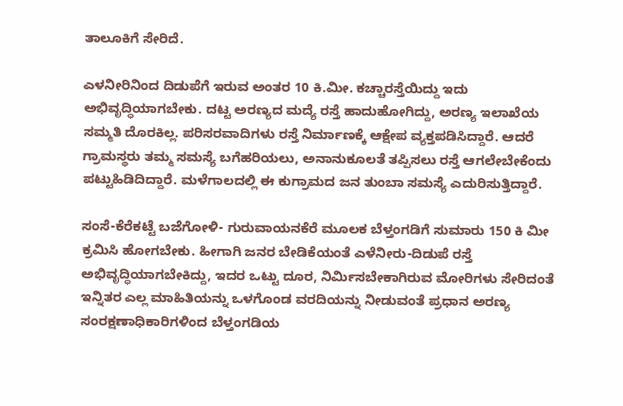ತಾಲೂಕಿಗೆ ಸೇರಿದೆ.

ಎಳನೀರಿನಿಂದ ದಿಡುಪೆಗೆ ಇರುವ ಅಂತರ 10 ಕಿ.ಮೀ. ಕಚ್ಚಾರಸ್ತೆಯಿದ್ದು ಇದು ಅಭಿವೃದ್ಧಿಯಾಗಬೇಕು. ದಟ್ಟ ಅರಣ್ಯದ ಮದ್ಯೆ ರಸ್ತೆ ಹಾದುಹೋಗಿದ್ದು, ಅರಣ್ಯ ಇಲಾಖೆಯ ಸಮ್ಮತಿ ದೊರಕಿಲ್ಲ. ಪರಿಸರವಾದಿಗಳು ರಸ್ತೆ ನಿರ್ಮಾಣಕ್ಕೆ ಆಕ್ಷೇಪ ವ್ಯಕ್ತಪಡಿಸಿದ್ದಾರೆ. ಆದರೆ ಗ್ರಾಮಸ್ಥರು ತಮ್ಮ ಸಮಸ್ಯೆ ಬಗೆಹರಿಯಲು, ಅನಾನುಕೂಲತೆ ತಪ್ಪಿಸಲು ರಸ್ತೆ ಆಗಲೇಬೇಕೆಂದು ಪಟ್ಟುಹಿಡಿದಿದ್ದಾರೆ. ಮಳೆಗಾಲದಲ್ಲಿ ಈ ಕುಗ್ರಾಮದ ಜನ ತುಂಬಾ ಸಮಸ್ಯೆ ಎದುರಿಸುತ್ತಿದ್ದಾರೆ.

ಸಂಸೆ-ಕೆರೆಕಟ್ಟೆ ಬಜೆಗೋಳಿ- ಗುರುವಾಯನಕೆರೆ ಮೂಲಕ ಬೆಳ್ತಂಗಡಿಗೆ ಸುಮಾರು 150 ಕಿ ಮೀ ಕ್ರಮಿಸಿ ಹೋಗಬೇಕು. ಹೀಗಾಗಿ ಜನರ ಬೇಡಿಕೆಯಂತೆ ಎಳೆನೀರು-ದಿಡುಪೆ ರಸ್ತೆ ಅಭಿವೃದ್ಧಿಯಾಗಬೇಕಿದ್ದು, ಇದರ ಒಟ್ಟು ದೂರ, ನಿರ್ಮಿಸಬೇಕಾಗಿರುವ ಮೋರಿಗಳು ಸೇರಿದಂತೆ ಇನ್ನಿತರ ಎಲ್ಲ ಮಾಹಿತಿಯನ್ನು ಒಳಗೊಂಡ ವರದಿಯನ್ನು ನೀಡುವಂತೆ ಪ್ರಧಾನ ಅರಣ್ಯ ಸಂರಕ್ಷಣಾಧಿಕಾರಿಗಳಿಂದ ಬೆಳ್ತಂಗಡಿಯ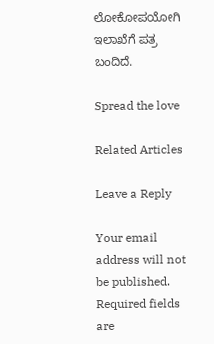ಲೋಕೋಪಯೋಗಿ ಇಲಾಖೆಗೆ ಪತ್ರ ಬಂದಿದೆ.

Spread the love

Related Articles

Leave a Reply

Your email address will not be published. Required fields are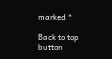marked *

Back to top button